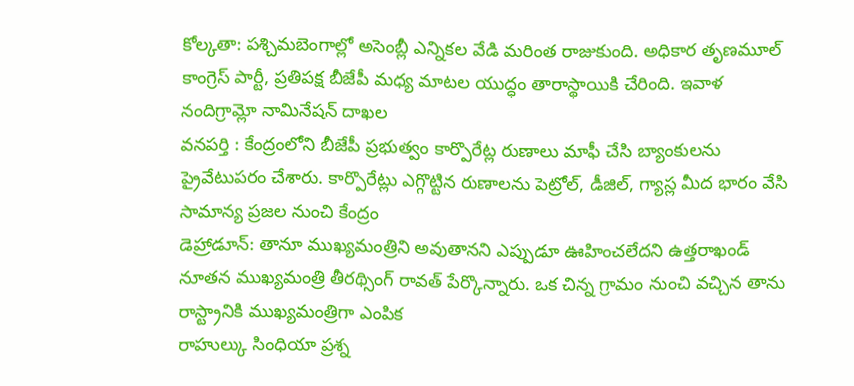కోల్కతా: పశ్చిమబెంగాల్లో అసెంబ్లీ ఎన్నికల వేడి మరింత రాజుకుంది. అధికార తృణమూల్ కాంగ్రెస్ పార్టీ, ప్రతిపక్ష బీజేపీ మధ్య మాటల యుద్ధం తారాస్థాయికి చేరింది. ఇవాళ నందిగ్రామ్లో నామినేషన్ దాఖల
వనపర్తి : కేంద్రంలోని బీజేపీ ప్రభుత్వం కార్పొరేట్ల రుణాలు మాఫీ చేసి బ్యాంకులను ప్రైవేటుపరం చేశారు. కార్పొరేట్లు ఎగ్గొట్టిన రుణాలను పెట్రోల్, డీజిల్, గ్యాస్ల మీద భారం వేసి సామాన్య ప్రజల నుంచి కేంద్రం
డెహ్రాడూన్: తానూ ముఖ్యమంత్రిని అవుతానని ఎప్పుడూ ఊహించలేదని ఉత్తరాఖండ్ నూతన ముఖ్యమంత్రి తీరథ్సింగ్ రావత్ పేర్కొన్నారు. ఒక చిన్న గ్రామం నుంచి వచ్చిన తాను రాస్ట్రానికి ముఖ్యమంత్రిగా ఎంపిక
రాహుల్కు సింధియా ప్రశ్న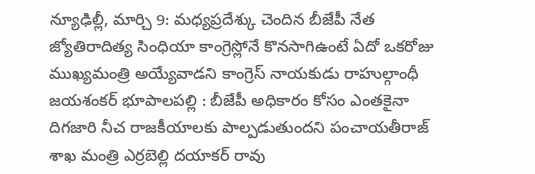న్యూఢిల్లీ, మార్చి 9: మధ్యప్రదేశ్కు చెందిన బీజేపీ నేత జ్యోతిరాదిత్య సింధియా కాంగ్రెస్లోనే కొనసాగిఉంటే ఏదో ఒకరోజు ముఖ్యమంత్రి అయ్యేవాడని కాంగ్రెస్ నాయకుడు రాహుల్గాంధీ
జయశంకర్ భూపాలపల్లి : బీజేపీ అధికారం కోసం ఎంతకైనా దిగజారి నీచ రాజకీయాలకు పాల్పడుతుందని పంచాయతీరాజ్ శాఖ మంత్రి ఎర్రబెల్లి దయాకర్ రావు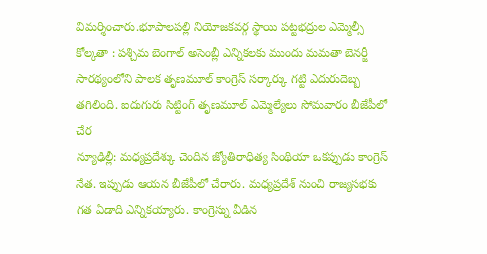విమర్శించారు.భూపాలపల్లి నియోజకవర్గ స్థాయి పట్టభద్రుల ఎమ్మెల్సీ
కోల్కతా : పశ్చిమ బెంగాల్ అసెంబ్లీ ఎన్నికలకు ముందు మమతా బెనర్జీ సారథ్యంలోని పాలక తృణమూల్ కాంగ్రెస్ సర్కార్కు గట్టి ఎదురుదెబ్బ తగిలింది. ఐదుగురు సిట్టింగ్ తృణమూల్ ఎమ్మెల్యేలు సోమవారం బీజేపీలో చేర
న్యూఢిల్లీ: మధ్యప్రదేశ్కు చెందిన జ్యోతిరాధిత్య సింథియా ఒకప్పుడు కాంగ్రెస్ నేత. ఇప్పుడు ఆయన బీజేపీలో చేరారు. మధ్యప్రదేశ్ నుంచి రాజ్యసభకు గత ఏడాది ఎన్నికయ్యారు. కాంగ్రెస్ను వీడిన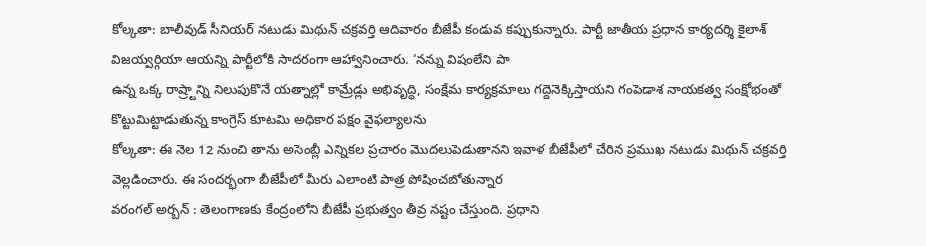కోల్కతా: బాలీవుడ్ సీనియర్ నటుడు మిథున్ చక్రవర్తి ఆదివారం బీజేపీ కండువ కప్పుకున్నారు. పార్టీ జాతీయ ప్రధాన కార్యదర్శి కైలాశ్ విజయ్వర్గియా ఆయన్ని పార్టీలోకి సాదరంగా ఆహ్వానించారు. ‘నన్ను విషంలేని పా
ఉన్న ఒక్క రాష్ర్టాన్ని నిలుపుకొనే యత్నాల్లో కామ్రేడ్లు అభివృద్ధి, సంక్షేమ కార్యక్రమాలు గద్దెనెక్కిస్తాయని గంపెడాశ నాయకత్వ సంక్షోభంతో కొట్టుమిట్టాడుతున్న కాంగ్రెస్ కూటమి అధికార పక్షం వైఫల్యాలను
కోల్కతా: ఈ నెల 12 నుంచి తాను అసెంబ్లీ ఎన్నికల ప్రచారం మొదలుపెడుతానని ఇవాళ బీజేపీలో చేరిన ప్రముఖ నటుడు మిథున్ చక్రవర్తి వెల్లడించారు. ఈ సందర్భంగా బీజేపీలో మీరు ఎలాంటి పాత్ర పోషించబోతున్నార
వరంగల్ అర్బన్ : తెలంగాణకు కేంద్రంలోని బీజేపీ ప్రభుత్వం తీవ్ర నష్టం చేస్తుంది. ప్రధాని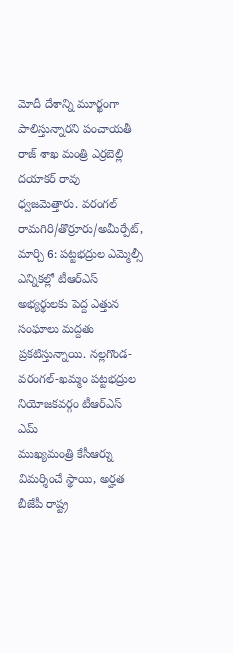మోదీ దేశాన్ని మూర్ఖంగా పాలిస్తున్నారని పంచాయతీ రాజ్ శాఖ మంత్రి ఎర్రబెల్లి దయాకర్ రావు ధ్వజమెత్తారు. వరంగల్
రామగిరి/తొర్రూరు/అమీర్పేట్, మార్చి 6: పట్టభద్రుల ఎమ్మెల్సీ ఎన్నికల్లో టీఆర్ఎస్ అభ్యర్థులకు పెద్ద ఎత్తున సంఘాలు మద్దతు ప్రకటిస్తున్నాయి. నల్లగొండ-వరంగల్-ఖమ్మం పట్టభద్రుల నియోజకవర్గం టీఆర్ఎస్ ఎమ్
ముఖ్యమంత్రి కేసీఆర్ను విమర్శించే స్థాయి, అర్హత బీజేపీ రాష్ట్ర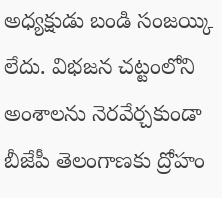అధ్యక్షుడు బండి సంజయ్కి లేదు. విభజన చట్టంలోని అంశాలను నెరవేర్చకుండా బీజేపీ తెలంగాణకు ద్రోహం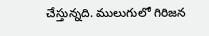చేస్తున్నది. ములుగులో గిరిజన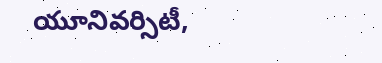యూనివర్సిటీ,